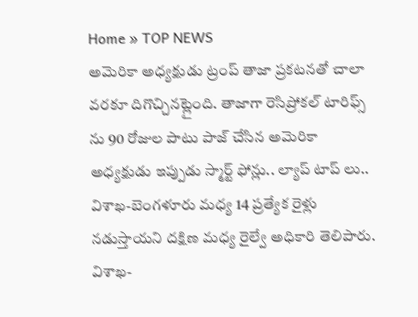Home » TOP NEWS
అమెరికా అధ్యక్షుడు ట్రంప్ తాజా ప్రకటనతో చాలా వరకూ దిగొచ్చినట్లైంది. తాజాగా రెసిప్రోకల్ టారిఫ్స్ ను 90 రోజుల పాటు పాజ్ చేసిన అమెరికా అధ్యక్షుడు ఇప్పుడు స్మార్ట్ ఫోన్లు.. ల్యాప్ టాప్ లు..
విశాఖ-బెంగళూరు మధ్య 14 ప్రత్యేక రైళ్లు నడుస్తాయని దక్షిణ మధ్య రైల్వే అధికారి తెలిపారు. విశాఖ-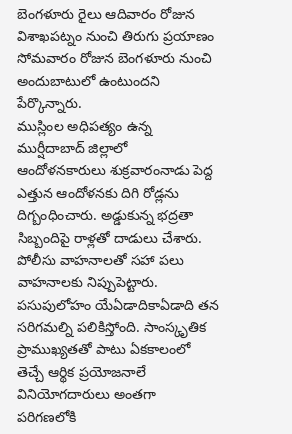బెంగళూరు రైలు ఆదివారం రోజున విశాఖపట్నం నుంచి తిరుగు ప్రయాణం సోమవారం రోజున బెంగళూరు నుంచి అందుబాటులో ఉంటుందని పేర్కొన్నారు.
ముస్లింల అధిపత్యం ఉన్న ముర్షీదాబాద్ జిల్లాలో ఆందోళనకారులు శుక్రవారంనాడు పెద్ద ఎత్తున ఆందోళనకు దిగి రోడ్లను దిగ్బంధించారు. అడ్డుకున్న భద్రతా సిబ్బందిపై రాళ్లతో దాడులు చేశారు. పోలీసు వాహనాలతో సహా పలు వాహనాలకు నిప్పుపెట్టారు.
పసుపులోహం యేఏడాదికాఏడాది తన సరిగమల్ని పలికిస్తోంది. సాంస్కృతిక ప్రాముఖ్యతతో పాటు ఏకకాలంలో తెచ్చే ఆర్థిక ప్రయోజనాలే వినియోగదారులు అంతగా పరిగణలోకి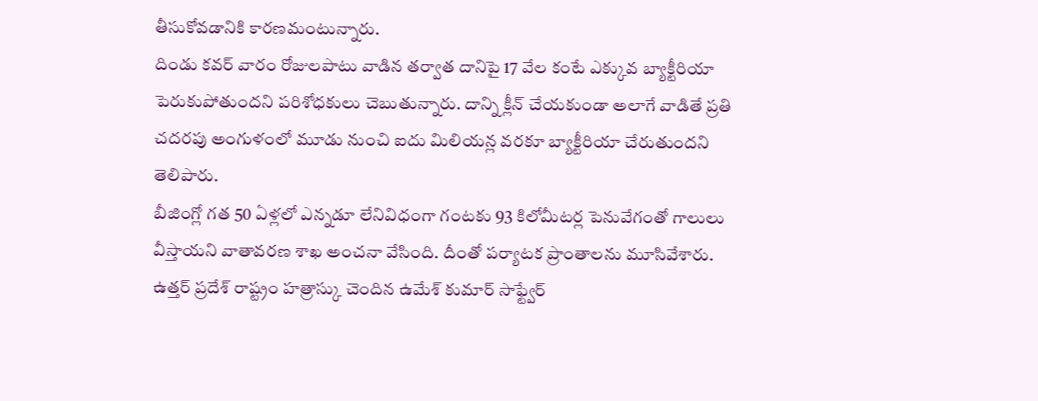తీసుకోవడానికి కారణమంటున్నారు.
దిండు కవర్ వారం రోజులపాటు వాడిన తర్వాత దానిపై 17 వేల కంటే ఎక్కువ బ్యాక్టీరియా పెరుకుపోతుందని పరిశోధకులు చెబుతున్నారు. దాన్ని క్లీన్ చేయకుండా అలాగే వాడితే ప్రతి చదరపు అంగుళంలో మూడు నుంచి ఐదు మిలియన్ల వరకూ బ్యాక్టీరియా చేరుతుందని తెలిపారు.
బీజింగ్లో గత 50 ఏళ్లలో ఎన్నడూ లేనివిధంగా గంటకు 93 కిలోమీటర్ల పెనువేగంతో గాలులు వీస్తాయని వాతావరణ శాఖ అంచనా వేసింది. దీంతో పర్యాటక ప్రాంతాలను మూసివేశారు.
ఉత్తర్ ప్రదేశ్ రాష్ట్రం హత్రాస్కు చెందిన ఉమేశ్ కుమార్ సాఫ్ట్వేర్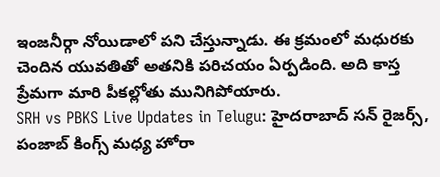ఇంజనీర్గా నోయిడాలో పని చేస్తున్నాడు. ఈ క్రమంలో మధురకు చెందిన యువతితో అతనికి పరిచయం ఏర్పడింది. అది కాస్త ప్రేమగా మారి పీకల్లోతు మునిగిపోయారు.
SRH vs PBKS Live Updates in Telugu: హైదరాబాద్ సన్ రైజర్స్, పంజాబ్ కింగ్స్ మధ్య హోరా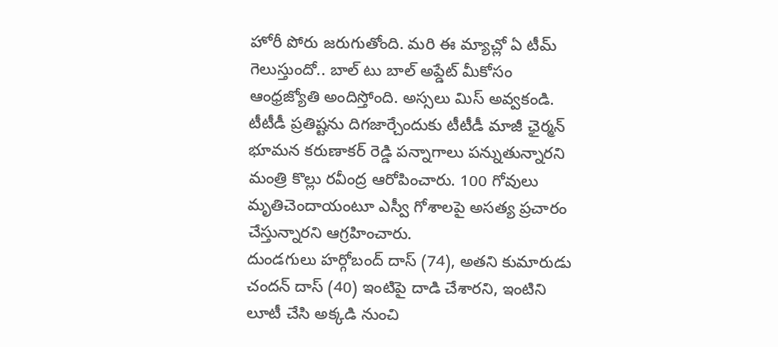హోరీ పోరు జరుగుతోంది. మరి ఈ మ్యాచ్లో ఏ టీమ్ గెలుస్తుందో.. బాల్ టు బాల్ అప్డేట్ మీకోసం ఆంధ్రజ్యోతి అందిస్తోంది. అస్సలు మిస్ అవ్వకండి.
టీటీడీ ప్రతిష్టను దిగజార్చేందుకు టీటీడీ మాజీ ఛైర్మన్ భూమన కరుణాకర్ రెడ్డి పన్నాగాలు పన్నుతున్నారని మంత్రి కొల్లు రవీంద్ర ఆరోపించారు. 100 గోవులు మృతిచెందాయంటూ ఎస్వీ గోశాలపై అసత్య ప్రచారం చేస్తున్నారని ఆగ్రహించారు.
దుండగులు హర్గోబంద్ దాస్ (74), అతని కుమారుడు చందన్ దాస్ (40) ఇంటిపై దాడి చేశారని, ఇంటిని లూటీ చేసి అక్కడి నుంచి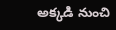అక్కడి నుంచి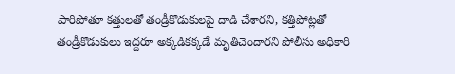పారిపోతూ కత్తులతో తండ్రీకొడుకులపై దాడి చేశారని, కత్తిపోట్లతో తండ్రీకొడుకులు ఇద్దరూ అక్కడికక్కడే మృతిచెందారని పోలీసు అధికారి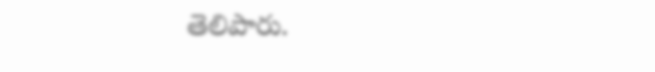తెలిపారు.